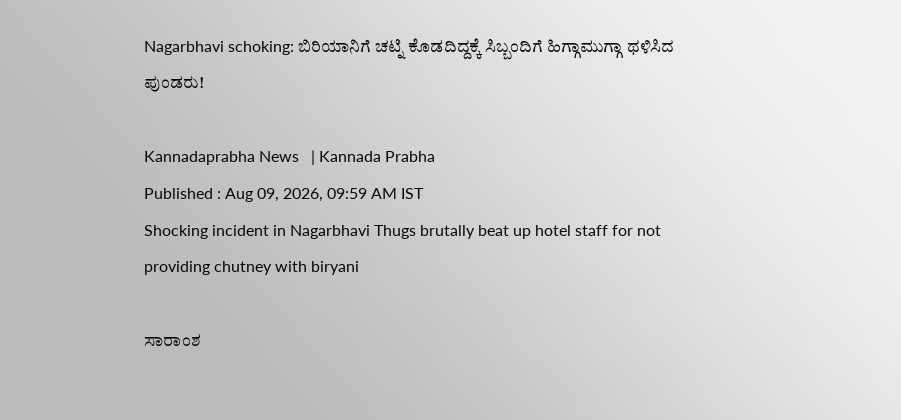Nagarbhavi schoking: ಬಿರಿಯಾನಿಗೆ ಚಟ್ನಿ ಕೊಡದಿದ್ದಕ್ಕೆ ಸಿಬ್ಬಂದಿಗೆ ಹಿಗ್ಗಾಮುಗ್ಗಾ ಥಳಿಸಿದ ಪುಂಡರು!

Kannadaprabha News   | Kannada Prabha
Published : Aug 09, 2026, 09:59 AM IST
Shocking incident in Nagarbhavi Thugs brutally beat up hotel staff for not providing chutney with biryani

ಸಾರಾಂಶ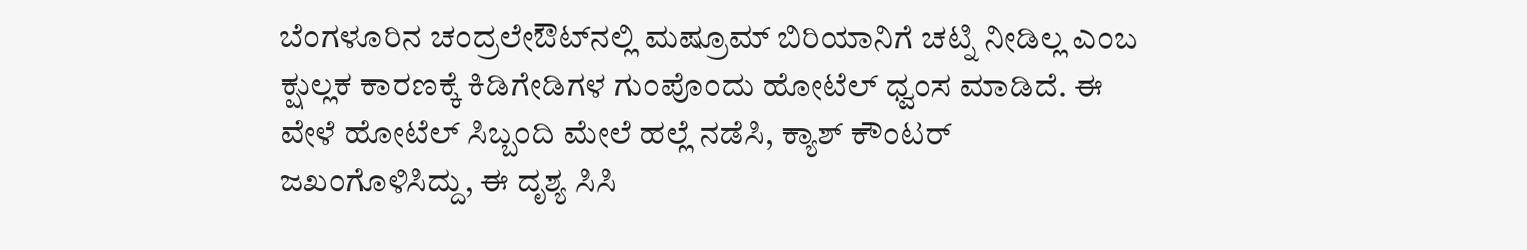ಬೆಂಗಳೂರಿನ ಚಂದ್ರಲೇಔಟ್‌ನಲ್ಲಿ ಮಷ್ರೂಮ್ ಬಿರಿಯಾನಿಗೆ ಚಟ್ನಿ ನೀಡಿಲ್ಲ ಎಂಬ ಕ್ಷುಲ್ಲಕ ಕಾರಣಕ್ಕೆ ಕಿಡಿಗೇಡಿಗಳ ಗುಂಪೊಂದು ಹೋಟೆಲ್ ಧ್ವಂಸ ಮಾಡಿದೆ. ಈ ವೇಳೆ ಹೋಟೆಲ್ ಸಿಬ್ಬಂದಿ ಮೇಲೆ ಹಲ್ಲೆ ನಡೆಸಿ, ಕ್ಯಾಶ್ ಕೌಂಟರ್ ಜಖಂಗೊಳಿಸಿದ್ದು, ಈ ದೃಶ್ಯ ಸಿಸಿ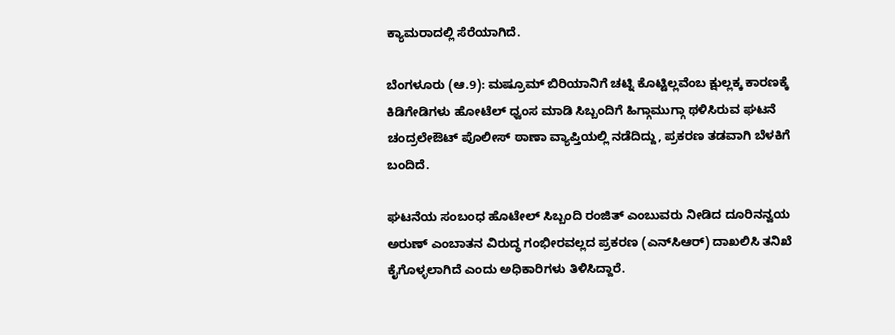ಕ್ಯಾಮರಾದಲ್ಲಿ ಸೆರೆಯಾಗಿದೆ.

ಬೆಂಗಳೂರು (ಆ.9): ಮಷ್ರೂಮ್ ಬಿರಿಯಾನಿಗೆ ಚಟ್ನಿ ಕೊಟ್ಟಿಲ್ಲವೆಂಬ ಕ್ಷುಲ್ಲಕ್ಕ ಕಾರಣಕ್ಕೆ ಕಿಡಿಗೇಡಿಗಳು ಹೋಟೆಲ್‌ ಧ್ವಂಸ ಮಾಡಿ ಸಿಬ್ಬಂದಿಗೆ ಹಿಗ್ಗಾಮುಗ್ಗಾ ಥಳಿಸಿರುವ ಘಟನೆ ಚಂದ್ರಲೇಔಟ್‌ ಪೊಲೀಸ್‌ ಠಾಣಾ ವ್ಯಾಪ್ತಿಯಲ್ಲಿ ನಡೆದಿದ್ದು, ಪ್ರಕರಣ ತಡವಾಗಿ ಬೆಳಕಿಗೆ ಬಂದಿದೆ.

ಘಟನೆಯ ಸಂಬಂಧ ಹೊಟೇಲ್‌ ಸಿಬ್ಬಂದಿ ರಂಜಿತ್ ಎಂಬುವರು ನೀಡಿದ ದೂರಿನನ್ವಯ ಅರುಣ್‌ ಎಂಬಾತನ ವಿರುದ್ಧ ಗಂಭೀರವಲ್ಲದ ಪ್ರಕರಣ (ಎನ್‌ಸಿಆರ್‌) ದಾಖಲಿಸಿ ತನಿಖೆ ಕೈಗೊಳ್ಳಲಾಗಿದೆ ಎಂದು ಅಧಿಕಾರಿಗಳು ತಿಳಿಸಿದ್ದಾರೆ.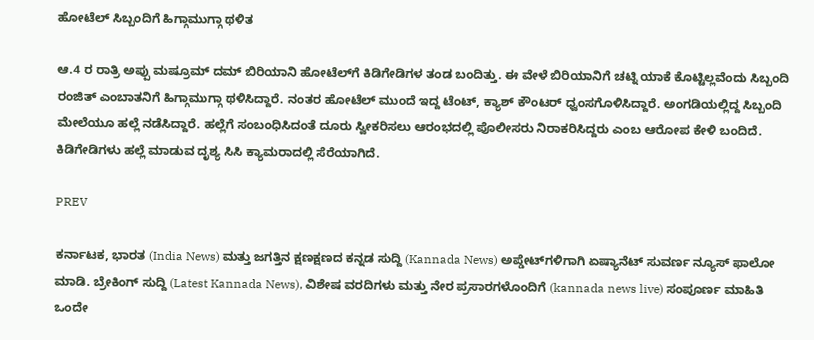ಹೋಟೆಲ್ ಸಿಬ್ಬಂದಿಗೆ ಹಿಗ್ಗಾಮುಗ್ಗಾ ಥಳಿತ

ಆ.4 ರ ರಾತ್ರಿ ಅಪ್ಪು ಮಷ್ರೂಮ್ ದಮ್ ಬಿರಿಯಾನಿ ಹೋಟೆಲ್‌ಗೆ ಕಿಡಿಗೇಡಿಗಳ ತಂಡ ಬಂದಿತ್ತು. ಈ ವೇಳೆ ಬಿರಿಯಾನಿಗೆ ಚಟ್ನಿ ಯಾಕೆ ಕೊಟ್ಟಿಲ್ಲವೆಂದು ಸಿಬ್ಬಂದಿ ರಂಜಿತ್ ಎಂಬಾತನಿಗೆ ಹಿಗ್ಗಾಮುಗ್ಗಾ ಥಳಿಸಿದ್ದಾರೆ. ನಂತರ ಹೋಟೆಲ್‌ ಮುಂದೆ ಇದ್ದ ಟೆಂಟ್, ಕ್ಯಾಶ್ ಕೌಂಟರ್ ಧ್ವಂಸಗೊಳಿಸಿದ್ದಾರೆ. ಅಂಗಡಿಯಲ್ಲಿದ್ದ ಸಿಬ್ಬಂದಿ ಮೇಲೆಯೂ ಹಲ್ಲೆ ನಡೆಸಿದ್ದಾರೆ. ಹಲ್ಲೆಗೆ ಸಂಬಂಧಿಸಿದಂತೆ ದೂರು ಸ್ವೀಕರಿಸಲು ಆರಂಭದಲ್ಲಿ ಪೊಲೀಸರು ನಿರಾಕರಿಸಿದ್ದರು ಎಂಬ ಆರೋಪ ಕೇಳಿ ಬಂದಿದೆ. ಕಿಡಿಗೇಡಿಗಳು ಹಲ್ಲೆ ಮಾಡುವ ದೃಶ್ಯ ಸಿಸಿ ಕ್ಯಾಮರಾದಲ್ಲಿ ಸೆರೆಯಾಗಿದೆ.

PREV

ಕರ್ನಾಟಕ, ಭಾರತ (India News) ಮತ್ತು ಜಗತ್ತಿನ ಕ್ಷಣಕ್ಷಣದ ಕನ್ನಡ ಸುದ್ದಿ (Kannada News) ಅಪ್ಡೇಟ್‌ಗಳಿಗಾಗಿ ಏಷ್ಯಾನೆಟ್ ಸುವರ್ಣ ನ್ಯೂಸ್‌ ಫಾಲೋ ಮಾಡಿ. ಬ್ರೇಕಿಂಗ್ ಸುದ್ದಿ (Latest Kannada News), ವಿಶೇಷ ವರದಿಗಳು ಮತ್ತು ನೇರ ಪ್ರಸಾರಗಳೊಂದಿಗೆ (kannada news live) ಸಂಪೂರ್ಣ ಮಾಹಿತಿ ಒಂದೇ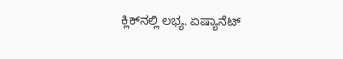ಕ್ಲಿಕ್‌ನಲ್ಲಿ ಲಭ್ಯ. ಏಷ್ಯಾನೆಟ್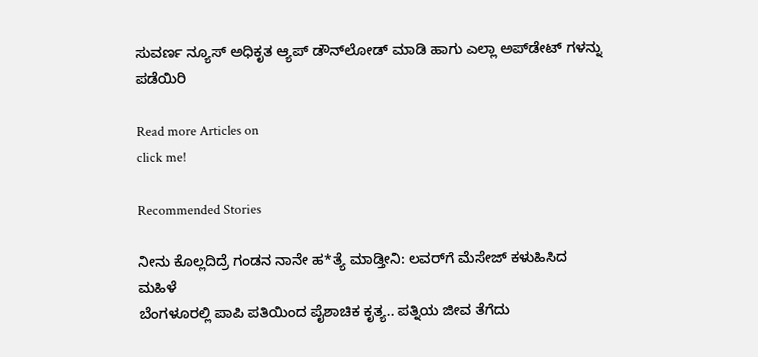ಸುವರ್ಣ ನ್ಯೂಸ್ ಅಧಿಕೃತ ಆ್ಯಪ್ ಡೌನ್‌ಲೋಡ್ ಮಾಡಿ ಹಾಗು ಎಲ್ಲಾ ಅಪ್‌ಡೇಟ್ ಗಳನ್ನು ಪಡೆಯಿರಿ

Read more Articles on
click me!

Recommended Stories

ನೀನು ಕೊಲ್ಲದಿದ್ರೆ ಗಂಡನ ನಾನೇ ಹ*ತ್ಯೆ ಮಾಡ್ತೀನಿ: ಲವರ್‌ಗೆ ಮೆಸೇಜ್‌ ಕಳುಹಿಸಿದ ಮಹಿಳೆ
ಬೆಂಗಳೂರಲ್ಲಿ ಪಾಪಿ ಪತಿಯಿಂದ ಪೈಶಾಚಿಕ ಕೃತ್ಯ.. ಪತ್ನಿಯ ಜೀವ ತೆಗೆದು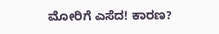ಮೋರಿಗೆ ಎಸೆದ! ಕಾರಣ?